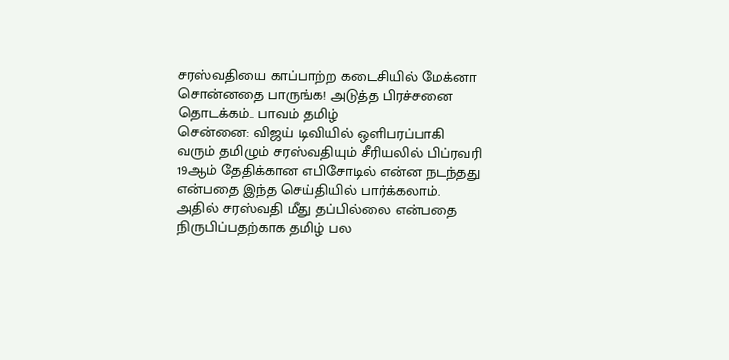சரஸ்வதியை காப்பாற்ற கடைசியில் மேக்னா சொன்னதை பாருங்க! அடுத்த பிரச்சனை தொடக்கம்.. பாவம் தமிழ்
சென்னை: விஜய் டிவியில் ஒளிபரப்பாகி வரும் தமிழும் சரஸ்வதியும் சீரியலில் பிப்ரவரி 19ஆம் தேதிக்கான எபிசோடில் என்ன நடந்தது என்பதை இந்த செய்தியில் பார்க்கலாம். அதில் சரஸ்வதி மீது தப்பில்லை என்பதை நிருபிப்பதற்காக தமிழ் பல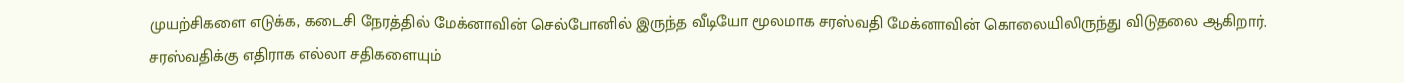முயற்சிகளை எடுக்க, கடைசி நேரத்தில் மேக்னாவின் செல்போனில் இருந்த வீடியோ மூலமாக சரஸ்வதி மேக்னாவின் கொலையிலிருந்து விடுதலை ஆகிறார்.
சரஸ்வதிக்கு எதிராக எல்லா சதிகளையும்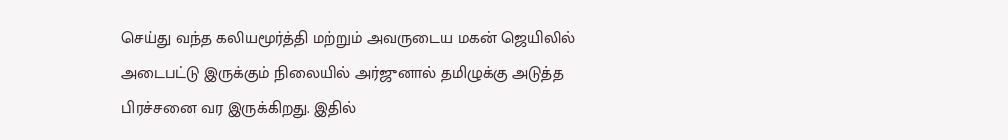செய்து வந்த கலியமூர்த்தி மற்றும் அவருடைய மகன் ஜெயிலில் அடைபட்டு இருக்கும் நிலையில் அர்ஜுனால் தமிழுக்கு அடுத்த பிரச்சனை வர இருக்கிறது. இதில்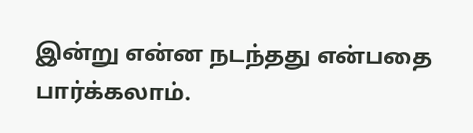இன்று என்ன நடந்தது என்பதை பார்க்கலாம்.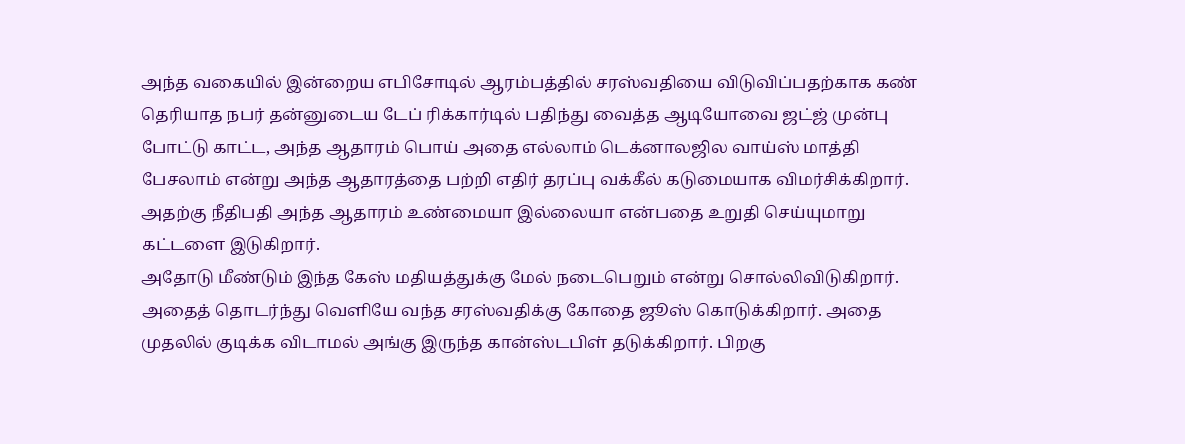அந்த வகையில் இன்றைய எபிசோடில் ஆரம்பத்தில் சரஸ்வதியை விடுவிப்பதற்காக கண் தெரியாத நபர் தன்னுடைய டேப் ரிக்கார்டில் பதிந்து வைத்த ஆடியோவை ஜட்ஜ் முன்பு போட்டு காட்ட, அந்த ஆதாரம் பொய் அதை எல்லாம் டெக்னாலஜில வாய்ஸ் மாத்தி பேசலாம் என்று அந்த ஆதாரத்தை பற்றி எதிர் தரப்பு வக்கீல் கடுமையாக விமர்சிக்கிறார். அதற்கு நீதிபதி அந்த ஆதாரம் உண்மையா இல்லையா என்பதை உறுதி செய்யுமாறு கட்டளை இடுகிறார்.
அதோடு மீண்டும் இந்த கேஸ் மதியத்துக்கு மேல் நடைபெறும் என்று சொல்லிவிடுகிறார். அதைத் தொடர்ந்து வெளியே வந்த சரஸ்வதிக்கு கோதை ஜூஸ் கொடுக்கிறார். அதை முதலில் குடிக்க விடாமல் அங்கு இருந்த கான்ஸ்டபிள் தடுக்கிறார். பிறகு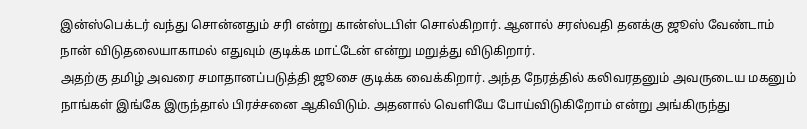இன்ஸ்பெக்டர் வந்து சொன்னதும் சரி என்று கான்ஸ்டபிள் சொல்கிறார். ஆனால் சரஸ்வதி தனக்கு ஜூஸ் வேண்டாம் நான் விடுதலையாகாமல் எதுவும் குடிக்க மாட்டேன் என்று மறுத்து விடுகிறார்.
அதற்கு தமிழ் அவரை சமாதானப்படுத்தி ஜூசை குடிக்க வைக்கிறார். அந்த நேரத்தில் கலிவரதனும் அவருடைய மகனும் நாங்கள் இங்கே இருந்தால் பிரச்சனை ஆகிவிடும். அதனால் வெளியே போய்விடுகிறோம் என்று அங்கிருந்து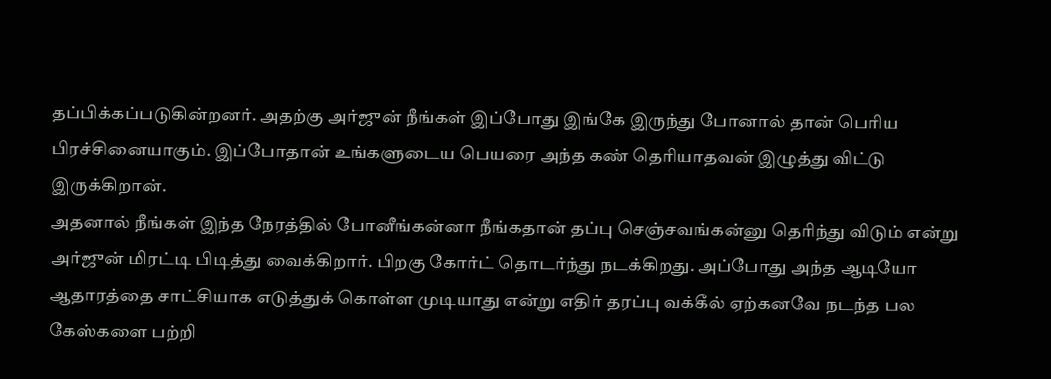தப்பிக்கப்படுகின்றனர். அதற்கு அர்ஜுன் நீங்கள் இப்போது இங்கே இருந்து போனால் தான் பெரிய பிரச்சினையாகும். இப்போதான் உங்களுடைய பெயரை அந்த கண் தெரியாதவன் இழுத்து விட்டு இருக்கிறான்.
அதனால் நீங்கள் இந்த நேரத்தில் போனீங்கன்னா நீங்கதான் தப்பு செஞ்சவங்கன்னு தெரிந்து விடும் என்று அர்ஜுன் மிரட்டி பிடித்து வைக்கிறார். பிறகு கோர்ட் தொடர்ந்து நடக்கிறது. அப்போது அந்த ஆடியோ ஆதாரத்தை சாட்சியாக எடுத்துக் கொள்ள முடியாது என்று எதிர் தரப்பு வக்கீல் ஏற்கனவே நடந்த பல கேஸ்களை பற்றி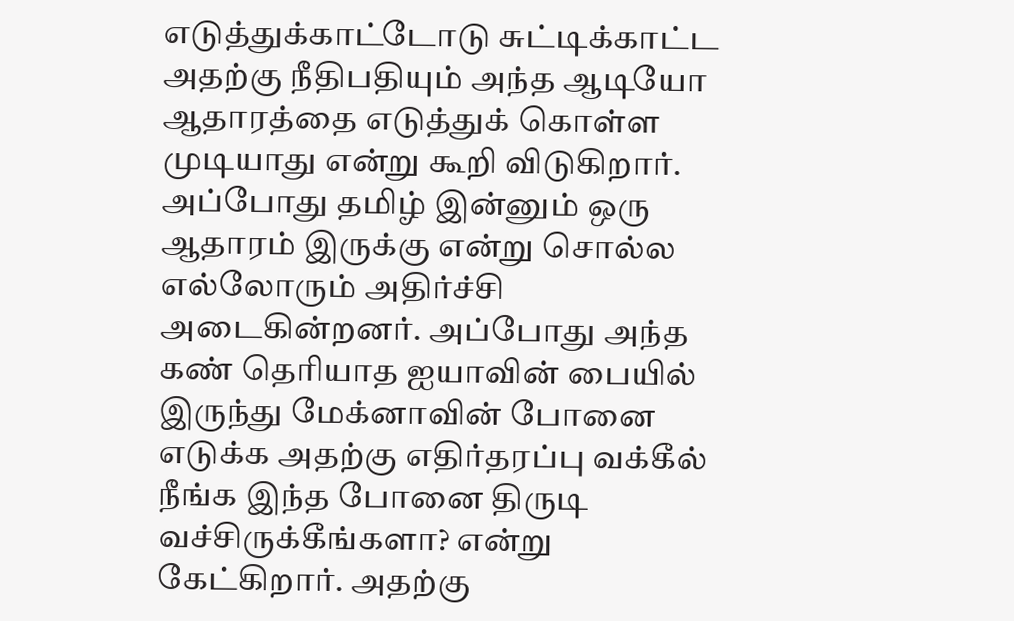எடுத்துக்காட்டோடு சுட்டிக்காட்ட அதற்கு நீதிபதியும் அந்த ஆடியோ ஆதாரத்தை எடுத்துக் கொள்ள முடியாது என்று கூறி விடுகிறார்.
அப்போது தமிழ் இன்னும் ஒரு ஆதாரம் இருக்கு என்று சொல்ல எல்லோரும் அதிர்ச்சி அடைகின்றனர். அப்போது அந்த கண் தெரியாத ஐயாவின் பையில் இருந்து மேக்னாவின் போனை எடுக்க அதற்கு எதிர்தரப்பு வக்கீல் நீங்க இந்த போனை திருடி வச்சிருக்கீங்களா? என்று கேட்கிறார். அதற்கு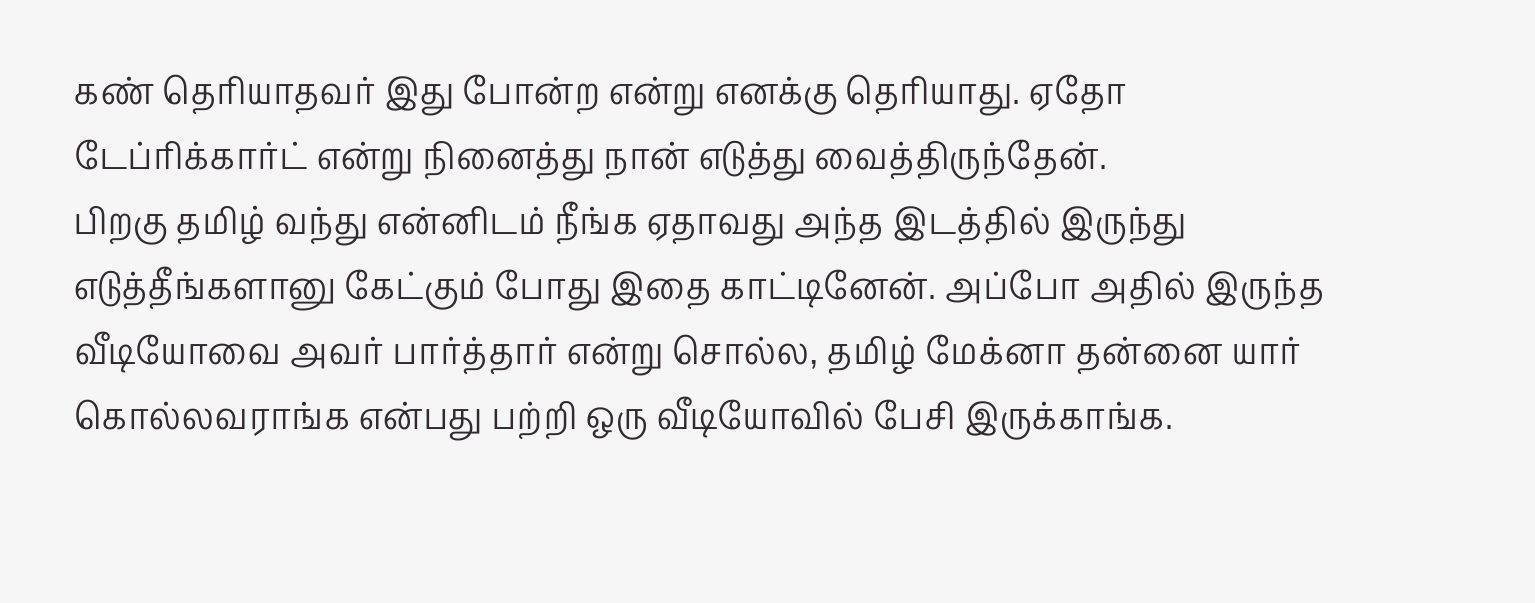கண் தெரியாதவர் இது போன்ற என்று எனக்கு தெரியாது. ஏதோ டேப்ரிக்கார்ட் என்று நினைத்து நான் எடுத்து வைத்திருந்தேன்.
பிறகு தமிழ் வந்து என்னிடம் நீங்க ஏதாவது அந்த இடத்தில் இருந்து எடுத்தீங்களானு கேட்கும் போது இதை காட்டினேன். அப்போ அதில் இருந்த வீடியோவை அவர் பார்த்தார் என்று சொல்ல, தமிழ் மேக்னா தன்னை யார் கொல்லவராங்க என்பது பற்றி ஒரு வீடியோவில் பேசி இருக்காங்க.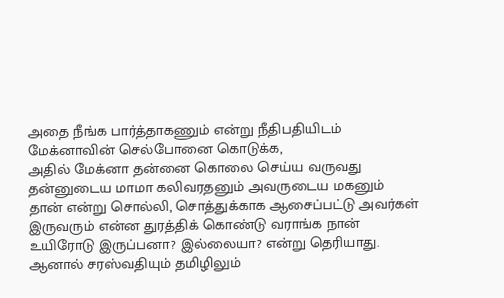அதை நீங்க பார்த்தாகணும் என்று நீதிபதியிடம் மேக்னாவின் செல்போனை கொடுக்க,
அதில் மேக்னா தன்னை கொலை செய்ய வருவது தன்னுடைய மாமா கலிவரதனும் அவருடைய மகனும் தான் என்று சொல்லி, சொத்துக்காக ஆசைப்பட்டு அவர்கள் இருவரும் என்ன துரத்திக் கொண்டு வராங்க நான் உயிரோடு இருப்பனா? இல்லையா? என்று தெரியாது. ஆனால் சரஸ்வதியும் தமிழிலும்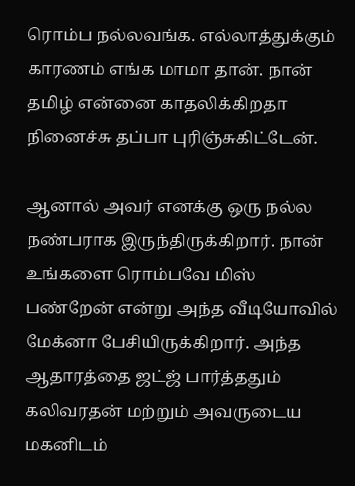ரொம்ப நல்லவங்க. எல்லாத்துக்கும் காரணம் எங்க மாமா தான். நான் தமிழ் என்னை காதலிக்கிறதா நினைச்சு தப்பா புரிஞ்சுகிட்டேன்.

ஆனால் அவர் எனக்கு ஒரு நல்ல நண்பராக இருந்திருக்கிறார். நான் உங்களை ரொம்பவே மிஸ் பண்றேன் என்று அந்த வீடியோவில் மேக்னா பேசியிருக்கிறார். அந்த ஆதாரத்தை ஜட்ஜ் பார்த்ததும் கலிவரதன் மற்றும் அவருடைய மகனிடம்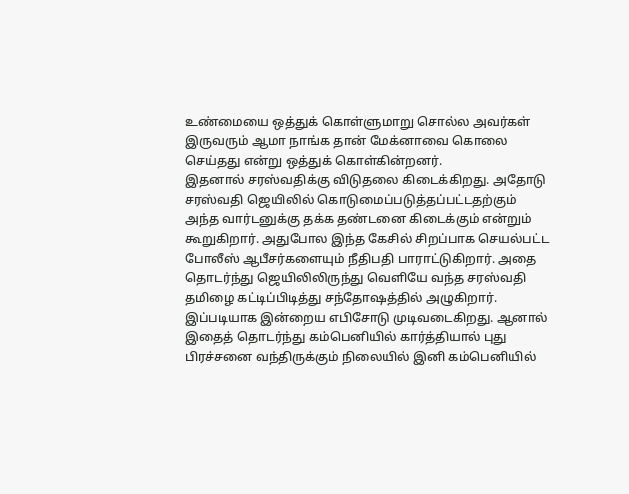உண்மையை ஒத்துக் கொள்ளுமாறு சொல்ல அவர்கள் இருவரும் ஆமா நாங்க தான் மேக்னாவை கொலை செய்தது என்று ஒத்துக் கொள்கின்றனர்.
இதனால் சரஸ்வதிக்கு விடுதலை கிடைக்கிறது. அதோடு சரஸ்வதி ஜெயிலில் கொடுமைப்படுத்தப்பட்டதற்கும் அந்த வார்டனுக்கு தக்க தண்டனை கிடைக்கும் என்றும் கூறுகிறார். அதுபோல இந்த கேசில் சிறப்பாக செயல்பட்ட போலீஸ் ஆபீசர்களையும் நீதிபதி பாராட்டுகிறார். அதை தொடர்ந்து ஜெயிலிலிருந்து வெளியே வந்த சரஸ்வதி தமிழை கட்டிப்பிடித்து சந்தோஷத்தில் அழுகிறார்.
இப்படியாக இன்றைய எபிசோடு முடிவடைகிறது. ஆனால் இதைத் தொடர்ந்து கம்பெனியில் கார்த்தியால் புது பிரச்சனை வந்திருக்கும் நிலையில் இனி கம்பெனியில்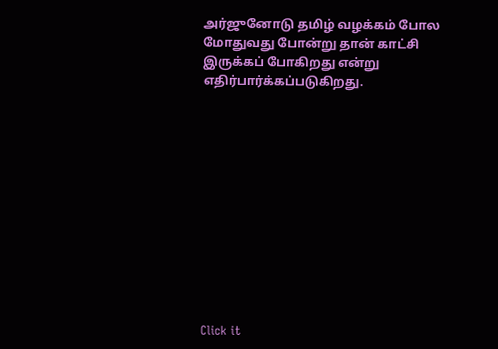அர்ஜுனோடு தமிழ் வழக்கம் போல மோதுவது போன்று தான் காட்சி இருக்கப் போகிறது என்று எதிர்பார்க்கப்படுகிறது.












Click it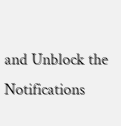and Unblock the Notifications